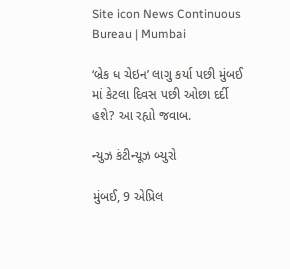Site icon News Continuous Bureau | Mumbai

‘બ્રેક ધ ચેઇન’ લાગુ કર્યા પછી મુંબઈ માં કેટલા દિવસ પછી ઓછા દર્દી હશે? આ રહ્યો જવાબ.

ન્યુઝ કંટીન્યૂઝ બ્યુરો

મુંબઈ, 9 એપ્રિલ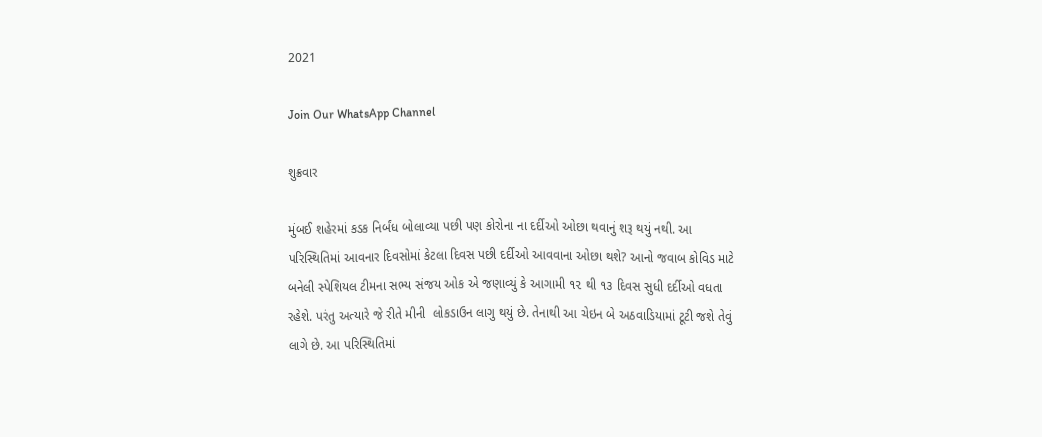2021

Join Our WhatsApp Channel

શુક્રવાર

મુંબઈ શહેરમાં કડક નિર્બંધ બોલાવ્યા પછી પણ કોરોના ના દર્દીઓ ઓછા થવાનું શરૂ થયું નથી. આ પરિસ્થિતિમાં આવનાર દિવસોમાં કેટલા દિવસ પછી દર્દીઓ આવવાના ઓછા થશે? આનો જવાબ કોવિડ માટે બનેલી સ્પેશિયલ ટીમના સભ્ય સંજય ઓક એ જણાવ્યું કે આગામી ૧૨ થી ૧૩ દિવસ સુધી દર્દીઓ વધતા રહેશે. પરંતુ અત્યારે જે રીતે મીની  લોકડાઉન લાગુ થયું છે. તેનાથી આ ચેઇન બે અઠવાડિયામાં ટૂટી જશે તેવું લાગે છે. આ પરિસ્થિતિમાં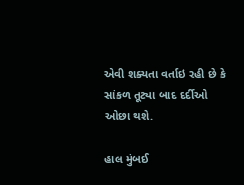એવી શક્યતા વર્તાઇ રહી છે કે સાંકળ તૂટ્યા બાદ દર્દીઓ ઓછા થશે.

હાલ મુંબઈ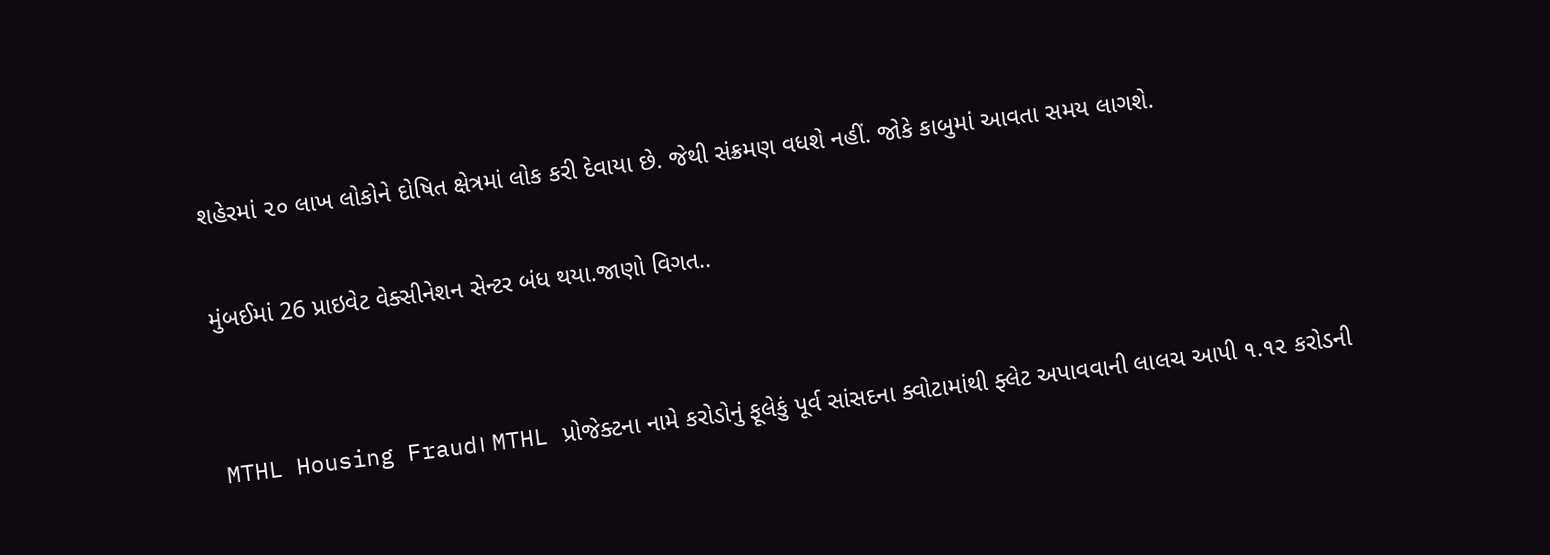શહેરમાં ૨૦ લાખ લોકોને દોષિત ક્ષેત્રમાં લોક કરી દેવાયા છે. જેથી સંક્રમણ વધશે નહીં. જોકે કાબુમાં આવતા સમય લાગશે.

મુંબઈમાં 26 પ્રાઇવેટ વેક્સીનેશન સેન્ટર બંધ થયા.જાણો વિગત..


MTHL Housing Fraud। MTHL પ્રોજેક્ટના નામે કરોડોનું ફૂલેકું પૂર્વ સાંસદના ક્વોટામાંથી ફ્લેટ અપાવવાની લાલચ આપી ૧.૧૨ કરોડની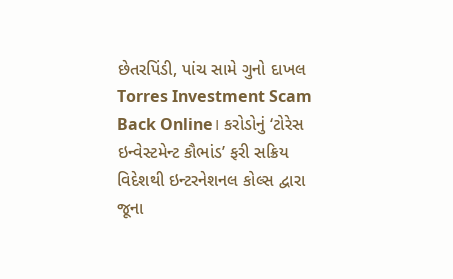છેતરપિંડી, પાંચ સામે ગુનો દાખલ
Torres Investment Scam Back Online। કરોડોનું ‘ટોરેસ ઇન્વેસ્ટમેન્ટ કૌભાંડ’ ફરી સક્રિય વિદેશથી ઇન્ટરનેશનલ કોલ્સ દ્વારા જૂના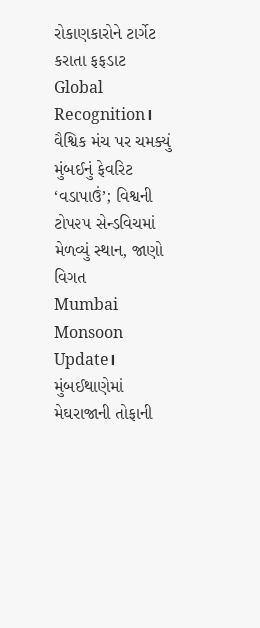રોકાણકારોને ટાર્ગેટ કરાતા ફફડાટ
Global Recognition। વૈશ્વિક મંચ પર ચમક્યું મુંબઈનું ફેવરિટ ‘વડાપાઉં’; વિશ્વની ટોપ૨૫ સેન્ડવિચમાં મેળવ્યું સ્થાન, જાણો વિગત
Mumbai Monsoon Update। મુંબઈથાણેમાં મેઘરાજાની તોફાની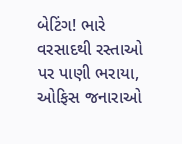બેટિંગ! ભારે વરસાદથી રસ્તાઓ પર પાણી ભરાયા, ઓફિસ જનારાઓ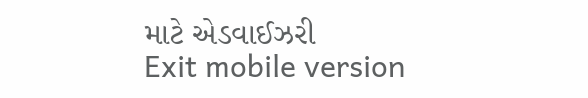માટે એડવાઈઝરી
Exit mobile version